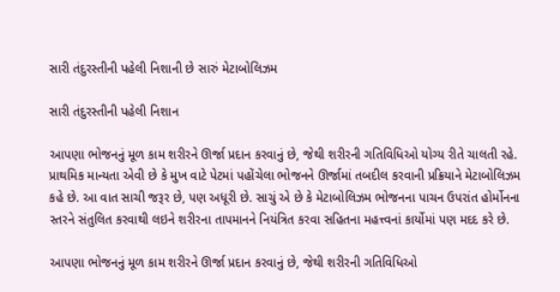સારી તંદુરસ્તીની પહેલી નિશાની છે સારું મેટાબોલિઝમ

સારી તંદુરસ્તીની પહેલી નિશાન

આપણા ભોજનનું મૂળ કામ શરીરને ઊર્જા પ્રદાન કરવાનું છે, જેથી શરીરની ગતિવિધિઓ યોગ્ય રીતે ચાલતી રહે. પ્રાથમિક માન્યતા એવી છે કે મુખ વાટે પેટમાં પહોંચેલા ભોજનને ઊર્જામાં તબદીલ કરવાની પ્રક્રિયાને મેટાબોલિઝમ કહે છે. આ વાત સાચી જરૂર છે, પણ અધૂરી છે. સાચું એ છે કે મેટાબોલિઝમ ભોજનના પાચન ઉપરાંત હોર્મોનના સ્તરને સંતુલિત કરવાથી લઇને શરીરના તાપમાનને નિયંત્રિત કરવા સહિતના મહત્ત્વનાં કાર્યોમાં પણ મદદ કરે છે.

આપણા ભોજનનું મૂળ કામ શરીરને ઊર્જા પ્રદાન કરવાનું છે, જેથી શરીરની ગતિવિધિઓ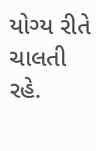યોગ્ય રીતે ચાલતી રહે.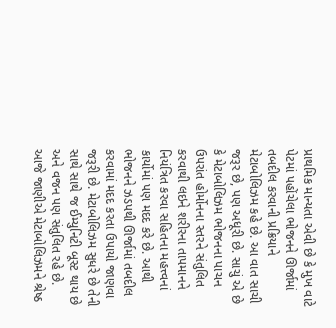પ્રાથમિક માન્યતા એવી છે કે મુખ વાટે પેટમાં પહોંચેલા ભોજનને ઊર્જામાં તબદીલ કરવાની પ્રક્રિયાને મેટાબોલિઝમ કહે છે. આ વાત સાચી જરૂર છે, પણ અધૂરી છે. સાચું એ છે કે મેટાબોલિઝમ ભોજનના પાચન ઉપરાંત હોર્મોનના સ્તરને સંતુલિત કરવાથી લઇને શરીરના તાપમાનને નિયંત્રિત કરવા સહિતના મહત્ત્વનાં કાર્યોમાં પણ મદદ કરે છે. આથી ભોજનને ઝડપથી ઊર્જામાં તબદીલ કરવામાં મદદ કરતા ઉપાયો જાણવા જરૂરી છે. મેટાબોલિઝમ સુધરે છે તેની સાથે સાથે જ ઈમ્યુનિટી બૂસ્ટ થાય છે અને વજન પણ સંતુલિત રહે છે. આજે જાણીએ મેટાબોલિઝમને શ્રેષ્ઠ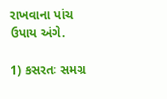રાખવાના પાંચ ઉપાય અંગે.

1) કસરતઃ સમગ્ર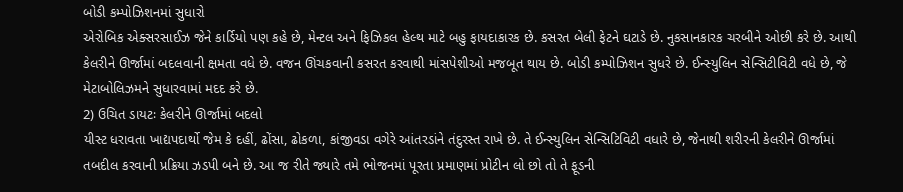બોડી કમ્પોઝિશનમાં સુધારો
એરોબિક એક્સરસાઈઝ જેને કાર્ડિયો પણ કહે છે, મેન્ટલ અને ફિઝિકલ હેલ્થ માટે બહુ ફાયદાકારક છે. કસરત બેલી ફેટને ઘટાડે છે. નુકસાનકારક ચરબીને ઓછી કરે છે. આથી કેલરીને ઊર્જામાં બદલવાની ક્ષમતા વધે છે. વજન ઊંચકવાની કસરત કરવાથી માંસપેશીઓ મજબૂત થાય છે. બોડી કમ્પોઝિશન સુધરે છે. ઈન્સ્યુલિન સેન્સિટીવિટી વધે છે, જે મેટાબોલિઝમને સુધારવામાં મદદ કરે છે.
2) ઉચિત ડાયટઃ કેલરીને ઊર્જામાં બદલો
યીસ્ટ ધરાવતા ખાદ્યપદાર્થો જેમ કે દહીં, ઢોંસા, ઢોકળા, કાંજીવડા વગેરે આંતરડાંને તંદુરસ્ત રાખે છે. તે ઈન્સ્યુલિન સેન્સિટિવિટી વધારે છે, જેનાથી શરીરની કેલરીને ઊર્જામાં તબદીલ કરવાની પ્રક્રિયા ઝડપી બને છે. આ જ રીતે જ્યારે તમે ભોજનમાં પૂરતા પ્રમાણમાં પ્રોટીન લો છો તો તે ફૂડની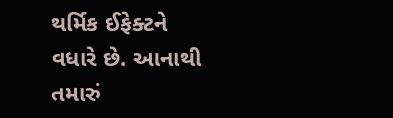થર્મિક ઈફેક્ટને
વધારે છે. આનાથી તમારું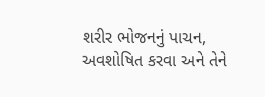શરીર ભોજનનું પાચન, અવશોષિત કરવા અને તેને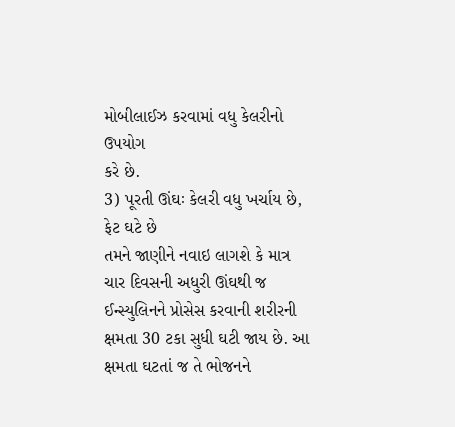મોબીલાઈઝ કરવામાં વધુ કેલરીનો ઉપયોગ
કરે છે.
3) પૂરતી ઊંઘઃ કેલરી વધુ ખર્ચાય છે, ફેટ ઘટે છે
તમને જાણીને નવાઇ લાગશે કે માત્ર ચાર દિવસની અધુરી ઊંઘથી જ ઈન્સ્યુલિનને પ્રોસેસ કરવાની શરીરની ક્ષમતા 30 ટકા સુધી ઘટી જાય છે. આ ક્ષમતા ઘટતાં જ તે ભોજનને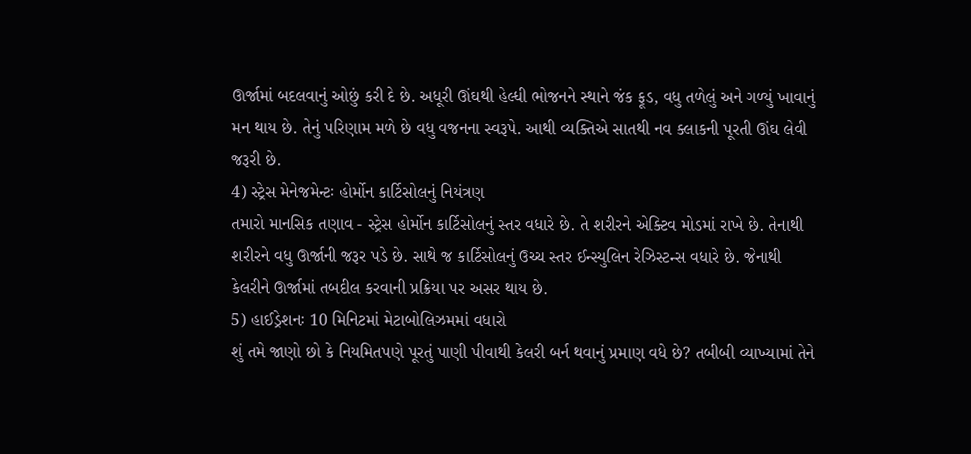ઊર્જામાં બદલવાનું ઓછું કરી દે છે. અધૂરી ઊંઘથી હેલ્ધી ભોજનને સ્થાને જંક ફૂડ, વધુ તળેલું અને ગળ્યું ખાવાનું મન થાય છે. તેનું પરિણામ મળે છે વધુ વજનના સ્વરૂપે. આથી વ્યક્તિએ સાતથી નવ ક્લાકની પૂરતી ઊંઘ લેવી જરૂરી છે.
4) સ્ટ્રેસ મેનેજમેન્ટઃ હોર્મોન કાર્ટિસોલનું નિયંત્રણ
તમારો માનસિક તણાવ - સ્ટ્રેસ હોર્મોન કાર્ટિસોલનું સ્તર વધારે છે. તે શરીરને એક્ટિવ મોડમાં રાખે છે. તેનાથી શરીરને વધુ ઊર્જાની જરૂર પડે છે. સાથે જ કાર્ટિસોલનું ઉચ્ચ સ્તર ઈન્સ્યુલિન રેઝિસ્ટન્સ વધારે છે. જેનાથી કેલરીને ઊર્જામાં તબદીલ કરવાની પ્રક્રિયા પર અસર થાય છે.
5) હાઈડ્રેશનઃ 10 મિનિટમાં મેટાબોલિઝમમાં વધારો
શું તમે જાણો છો કે નિયમિતપણે પૂરતું પાણી પીવાથી કેલરી બર્ન થવાનું પ્રમાણ વધે છે? તબીબી વ્યાખ્યામાં તેને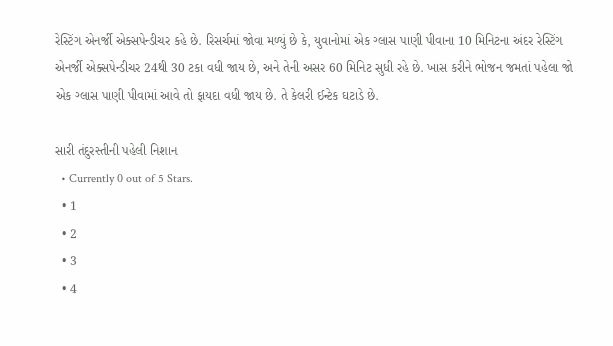રેસ્ટિંગ એનર્જી એક્સપેન્ડીચર કહે છે. રિસર્ચમાં જોવા મળ્યું છે કે, યુવાનોમાં એક ગ્લાસ પાણી પીવાના 10 મિનિટના અંદર રેસ્ટિંગ એનર્જી એક્સપેન્ડીચર 24થી 30 ટકા વધી જાય છે, અને તેની અસર 60 મિનિટ સુધી રહે છે. ખાસ કરીને ભોજન જમતાં પહેલા જો એક ગ્લાસ પાણી પીવામાં આવે તો ફાયદા વધી જાય છે. તે કેલરી ઈન્ટેક ઘટાડે છે.

સારી તંદુરસ્તીની પહેલી નિશાન
  • Currently 0 out of 5 Stars.
  • 1
  • 2
  • 3
  • 4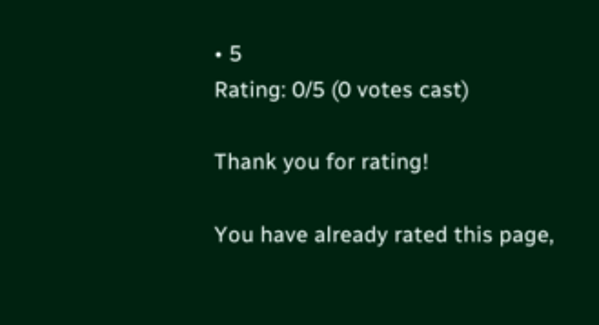• 5
Rating: 0/5 (0 votes cast)

Thank you for rating!

You have already rated this page,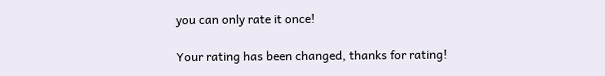you can only rate it once!

Your rating has been changed, thanks for rating!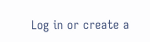Log in or create a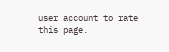user account to rate this page.